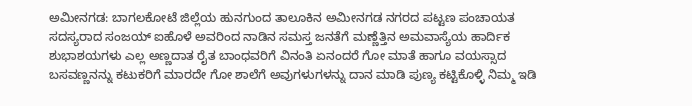ಅಮೀನಗಡ: ಬಾಗಲಕೋಟೆ ಜಿಲ್ಲೆಯ ಹುನಗುಂದ ತಾಲೂಕಿನ ಅಮೀನಗಡ ನಗರದ ಪಟ್ಟಣ ಪಂಚಾಯತ ಸದಸ್ಯರಾದ ಸಂಜಯ್ ಐಹೊಳೆ ಅವರಿಂದ ನಾಡಿನ ಸಮಸ್ತ ಜನತೆಗೆ ಮಣ್ಣೆತ್ತಿನ ಅಮವಾಸ್ಯೆಯ ಹಾರ್ದಿಕ ಶುಭಾಶಯಗಳು ಎಲ್ಲ ಅಣ್ಣದಾತ ರೈತ ಬಾಂಧವರಿಗೆ ವಿನಂತಿ ಏನಂದರೆ ಗೋ ಮಾತೆ ಹಾಗೂ ವಯಸ್ಸಾದ ಬಸವಣ್ಣನನ್ನು ಕಟುಕರಿಗೆ ಮಾರದೇ ಗೋ ಶಾಲೆಗೆ ಅವುಗಳುಗಳನ್ನು ದಾನ ಮಾಡಿ ಪುಣ್ಯ ಕಟ್ಟಿಕೊಳ್ಳಿ ನಿಮ್ಮ ಇಡಿ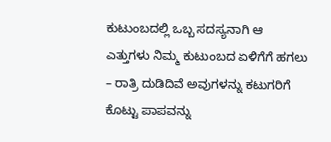ಕುಟುಂಬದಲ್ಲಿ ಒಬ್ಬ ಸದಸ್ಯನಾಗಿ ಆ ಎತ್ತುಗಳು ನಿಮ್ಮ ಕುಟುಂಬದ ಏಳಿಗೆಗೆ ಹಗಲು – ರಾತ್ರಿ ದುಡಿದಿವೆ ಅವುಗಳನ್ನು ಕಟುಗರಿಗೆ ಕೊಟ್ಟು ಪಾಪವನ್ನು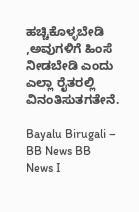ಹಚ್ಚಿಕೊಳ್ಳಬೇಡಿ ,ಅವುಗಳಿಗೆ ಹಿಂಸೆ ನೀಡಬೇಡಿ ಎಂದು ಎಲ್ಲಾ ರೈತರಲ್ಲಿ ವಿನಂತಿಸುತಗತೇನೆ.

Bayalu Birugali – BB News BB News I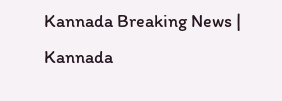Kannada Breaking News | Kannada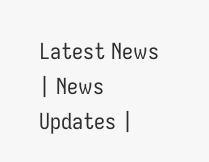Latest News | News Updates |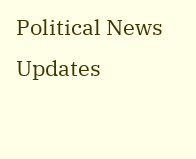Political News Updates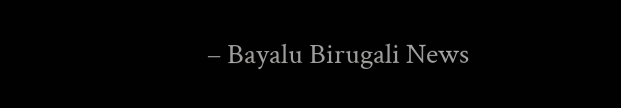– Bayalu Birugali News